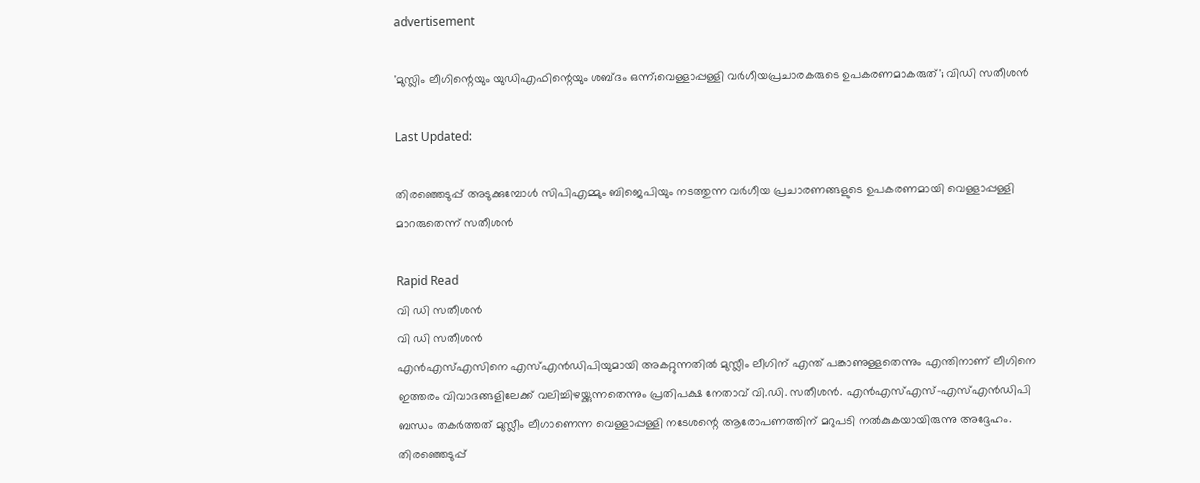advertisement

'മുസ്ലിം ലീഗിന്റെയും യുഡിഎഫിന്റെയും ശബ്ദം ഒന്ന്;വെള്ളാപ്പള്ളി വർഗീയപ്രചാരകരുടെ ഉപകരണമാകരുത്'; വിഡി സതീശൻ

Last Updated:

തിരഞ്ഞെടുപ്പ് അടുക്കുമ്പോൾ സിപിഎമ്മും ബിജെപിയും നടത്തുന്ന വർഗീയ പ്രചാരണങ്ങളുടെ ഉപകരണമായി വെള്ളാപ്പള്ളി മാറരുതെന്ന് സതീശൻ

Rapid Read
വി ഡി സതീശൻ
വി ഡി സതീശൻ
എൻഎസ്എസിനെ എസ്എൻഡിപിയുമായി അകറ്റുന്നതിൽ മുസ്ലീം ലീഗിന് എന്ത് പങ്കാണുള്ളതെന്നും എന്തിനാണ് ലീഗിനെ ഇത്തരം വിവാദങ്ങളിലേക്ക് വലിച്ചിഴയ്ക്കുന്നതെന്നും പ്രതിപക്ഷ നേതാവ് വി.ഡി. സതീശൻ. എൻഎസ്എസ്-എസ്എൻഡിപി ബന്ധം തകർത്തത് മുസ്ലീം ലീഗാണെന്ന വെള്ളാപ്പള്ളി നടേശന്റെ ആരോപണത്തിന് മറുപടി നൽകുകയായിരുന്നു അദ്ദേഹം. തിരഞ്ഞെടുപ്പ്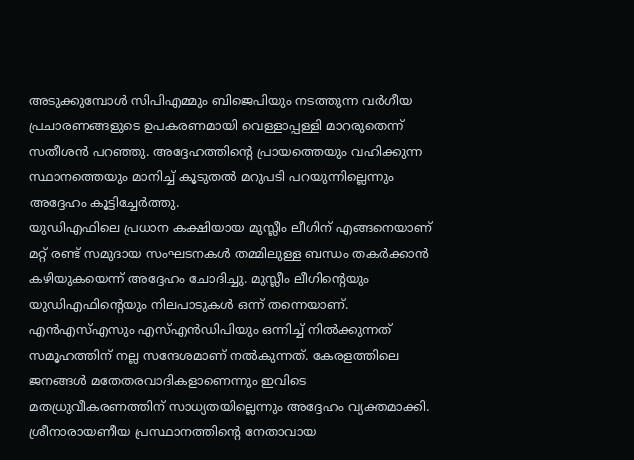അടുക്കുമ്പോൾ സിപിഎമ്മും ബിജെപിയും നടത്തുന്ന വർഗീയ പ്രചാരണങ്ങളുടെ ഉപകരണമായി വെള്ളാപ്പള്ളി മാറരുതെന്ന് സതീശൻ പറഞ്ഞു. അദ്ദേഹത്തിന്റെ പ്രായത്തെയും വഹിക്കുന്ന സ്ഥാനത്തെയും മാനിച്ച് കൂടുതൽ മറുപടി പറയുന്നില്ലെന്നും അദ്ദേഹം കൂട്ടിച്ചേർത്തു.
യുഡിഎഫിലെ പ്രധാന കക്ഷിയായ മുസ്ലീം ലീഗിന് എങ്ങനെയാണ് മറ്റ് രണ്ട് സമുദായ സംഘടനകൾ തമ്മിലുള്ള ബന്ധം തകർക്കാൻ കഴിയുകയെന്ന് അദ്ദേഹം ചോദിച്ചു. മുസ്ലീം ലീഗിന്റെയും യുഡിഎഫിന്റെയും നിലപാടുകൾ ഒന്ന് തന്നെയാണ്. എൻഎസ്എസും എസ്എൻഡിപിയും ഒന്നിച്ച് നിൽക്കുന്നത് സമൂഹത്തിന് നല്ല സന്ദേശമാണ് നൽകുന്നത്. കേരളത്തിലെ ജനങ്ങൾ മതേതരവാദികളാണെന്നും ഇവിടെ മതധ്രുവീകരണത്തിന് സാധ്യതയില്ലെന്നും അദ്ദേഹം വ്യക്തമാക്കി.
ശ്രീനാരായണീയ പ്രസ്ഥാനത്തിന്റെ നേതാവായ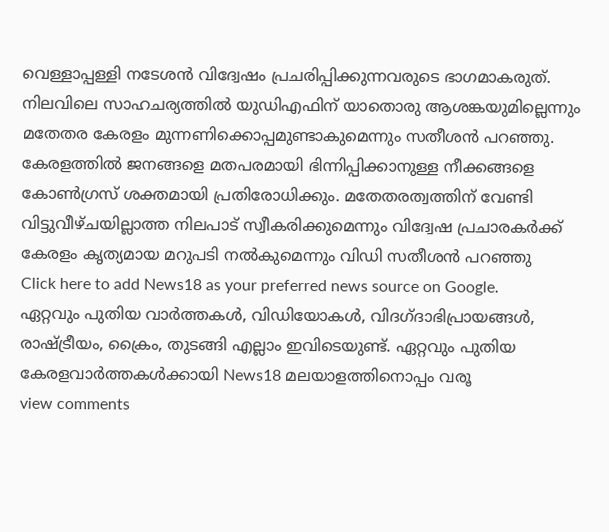വെള്ളാപ്പള്ളി നടേശൻ വിദ്വേഷം പ്രചരിപ്പിക്കുന്നവരുടെ ഭാഗമാകരുത്. നിലവിലെ സാഹചര്യത്തിൽ യുഡിഎഫിന് യാതൊരു ആശങ്കയുമില്ലെന്നും മതേതര കേരളം മുന്നണിക്കൊപ്പമുണ്ടാകുമെന്നും സതീശൻ പറഞ്ഞു. കേരളത്തിൽ ജനങ്ങളെ മതപരമായി ഭിന്നിപ്പിക്കാനുള്ള നീക്കങ്ങളെ കോൺഗ്രസ് ശക്തമായി പ്രതിരോധിക്കും. മതേതരത്വത്തിന് വേണ്ടി വിട്ടുവീഴ്ചയില്ലാത്ത നിലപാട് സ്വീകരിക്കുമെന്നും വിദ്വേഷ പ്രചാരകർക്ക് കേരളം കൃത്യമായ മറുപടി നൽകുമെന്നും വിഡി സതീശൻ പറഞ്ഞു
Click here to add News18 as your preferred news source on Google.
ഏറ്റവും പുതിയ വാർത്തകൾ, വിഡിയോകൾ, വിദഗ്ദാഭിപ്രായങ്ങൾ, രാഷ്ട്രീയം, ക്രൈം, തുടങ്ങി എല്ലാം ഇവിടെയുണ്ട്. ഏറ്റവും പുതിയ കേരളവാർത്തകൾക്കായി News18 മലയാളത്തിനൊപ്പം വരൂ
view comments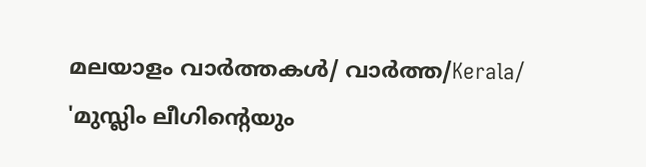മലയാളം വാർത്തകൾ/ വാർത്ത/Kerala/
'മുസ്ലിം ലീഗിന്റെയും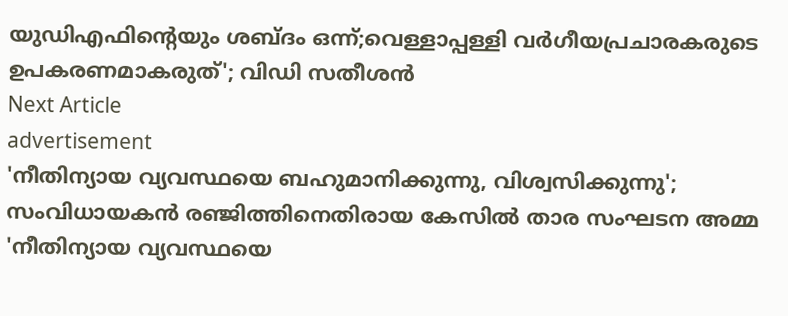യുഡിഎഫിന്റെയും ശബ്ദം ഒന്ന്;വെള്ളാപ്പള്ളി വർഗീയപ്രചാരകരുടെ ഉപകരണമാകരുത്'; വിഡി സതീശൻ
Next Article
advertisement
'നീതിന്യായ വ്യവസ്ഥയെ ബഹുമാനിക്കുന്നു, വിശ്വസിക്കുന്നു'; സംവിധായകൻ രഞ്ജിത്തിനെതിരായ കേസിൽ താര സംഘടന അമ്മ
'നീതിന്യായ വ്യവസ്ഥയെ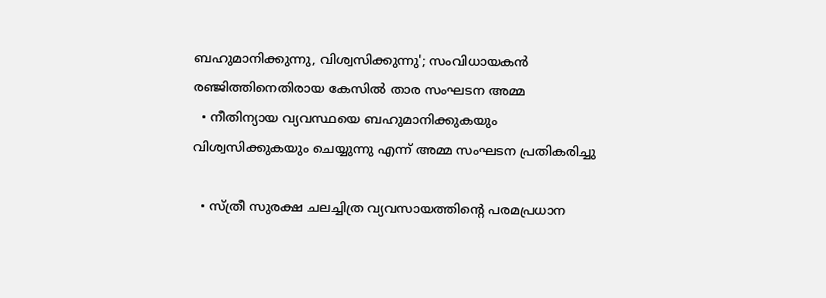ബഹുമാനിക്കുന്നു, വിശ്വസിക്കുന്നു'; സംവിധായകൻ രഞ്ജിത്തിനെതിരായ കേസിൽ താര സംഘടന അമ്മ
  • നീതിന്യായ വ്യവസ്ഥയെ ബഹുമാനിക്കുകയും വിശ്വസിക്കുകയും ചെയ്യുന്നു എന്ന് അമ്മ സംഘടന പ്രതികരിച്ചു

  • സ്ത്രീ സുരക്ഷ ചലച്ചിത്ര വ്യവസായത്തിന്റെ പരമപ്രധാന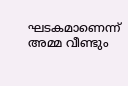ഘടകമാണെന്ന് അമ്മ വീണ്ടും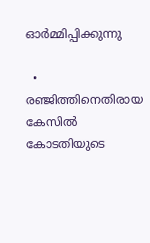ഓർമ്മിപ്പിക്കുന്നു

  • രഞ്ജിത്തിനെതിരായ കേസിൽ കോടതിയുടെ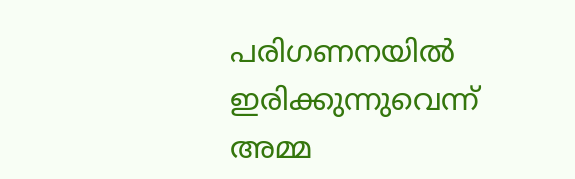പരിഗണനയിൽ ഇരിക്കുന്നുവെന്ന് അമ്മ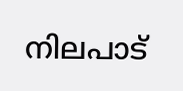നിലപാട്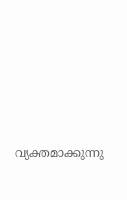വ്യക്തമാക്കുന്നു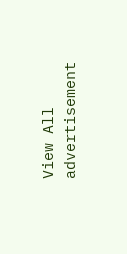View All
advertisement